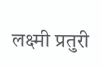लक्ष्मी प्रतुरी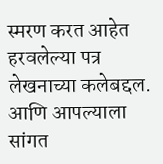स्मरण करत आहेत हरवलेल्या पत्र लेखनाच्या कलेबद्दल. आणि आपल्याला सांगत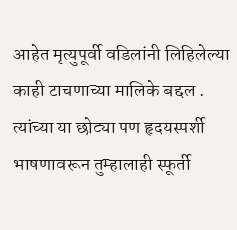आहेत मृत्युपूर्वी वडिलांनी लिहिलेल्या काही टाचणाच्या मालिके बद्दल . त्यांच्या या छोट्या पण हृदयस्पर्शी भाषणावरून तुम्हालाही स्फूर्ती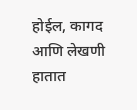होईल, कागद आणि लेखणी हातात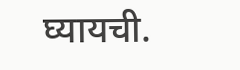घ्यायची.